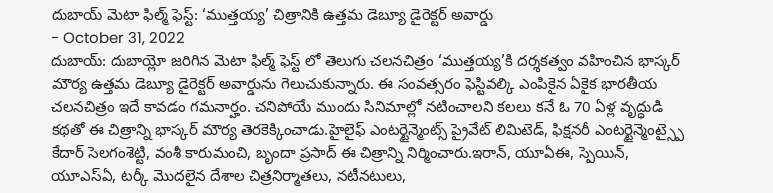దుబాయ్ మెటా ఫిల్మ్ ఫెస్ట్: ‘ముత్తయ్య’ చిత్రానికి ఉత్తమ డెబ్యూ డైరెక్టర్ అవార్డు
- October 31, 2022
దుబాయ్: దుబాయ్లో జరిగిన మెటా ఫిల్మ్ ఫెస్ట్ లో తెలుగు చలనచిత్రం ‘ముత్తయ్య’కి దర్శకత్వం వహించిన భాస్కర్ మౌర్య ఉత్తమ డెబ్యూ డైరెక్టర్ అవార్డును గెలుచుకున్నారు. ఈ సంవత్సరం ఫెస్టివల్కి ఎంపికైన ఏకైక భారతీయ చలనచిత్రం ఇదే కావడం గమనార్హం. చనిపోయే ముందు సినిమాల్లో నటించాలని కలలు కనే ఓ 70 ఏళ్ల వృద్ధుడి కథతో ఈ చిత్రాన్ని భాస్కర్ మౌర్య తెరకెక్కించాడు.హైలైఫ్ ఎంటర్టైన్మెంట్స్ ప్రైవేట్ లిమిటెడ్, ఫిక్షనరీ ఎంటర్టైన్మెంట్స్పై కేదార్ సెలగంశెట్టి, వంశీ కారుమంచి, బృందా ప్రసాద్ ఈ చిత్రాన్ని నిర్మించారు.ఇరాన్, యూఏఈ, స్పెయిన్, యూఎస్ఏ, టర్కీ మొదలైన దేశాల చిత్రనిర్మాతలు, నటీనటులు,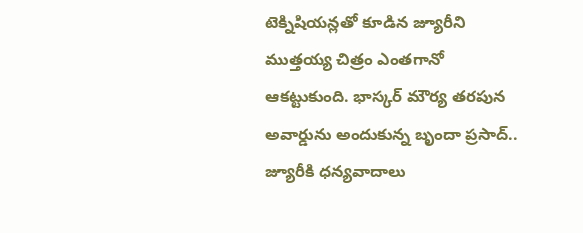టెక్నిషియన్లతో కూడిన జ్యూరీని ముత్తయ్య చిత్రం ఎంతగానో ఆకట్టుకుంది. భాస్కర్ మౌర్య తరపున అవార్డును అందుకున్న బృందా ప్రసాద్.. జ్యూరీకి ధన్యవాదాలు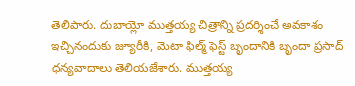తెలిపారు. దుబాయ్లో ముత్తయ్య చిత్రాన్ని ప్రదర్శించే అవకాశం ఇచ్చినందుకు జ్యూరీకి, మెటా ఫిల్మ్ ఫెస్ట్ బృందానికి బృందా ప్రసాద్ ధన్యవాదాలు తెలియజేశారు. ముత్తయ్య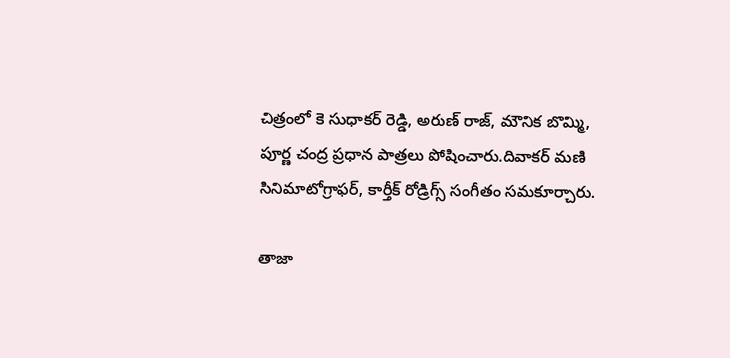చిత్రంలో కె సుధాకర్ రెడ్డి, అరుణ్ రాజ్, మౌనిక బొమ్మి, పూర్ణ చంద్ర ప్రధాన పాత్రలు పోషించారు.దివాకర్ మణి సినిమాటోగ్రాఫర్, కార్తీక్ రోడ్రిగ్స్ సంగీతం సమకూర్చారు.

తాజా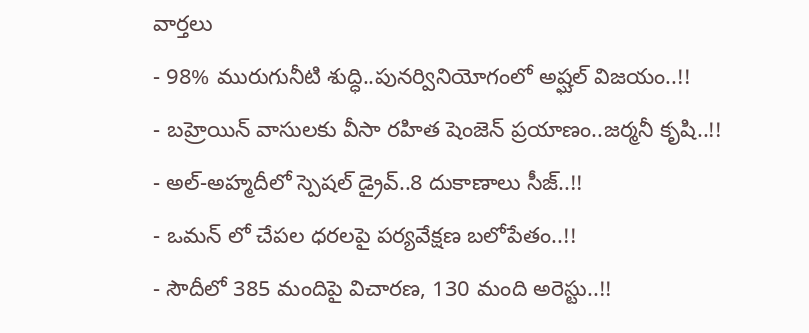వార్తలు
- 98% మురుగునీటి శుద్ధి..పునర్వినియోగంలో అష్ఘల్ విజయం..!!
- బహ్రెయిన్ వాసులకు వీసా రహిత షెంజెన్ ప్రయాణం..జర్మనీ కృషి..!!
- అల్-అహ్మదీలో స్పెషల్ డ్రైవ్..8 దుకాణాలు సీజ్..!!
- ఒమన్ లో చేపల ధరలపై పర్యవేక్షణ బలోపేతం..!!
- సౌదీలో 385 మందిపై విచారణ, 130 మంది అరెస్టు..!!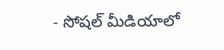- సోషల్ మీడియాలో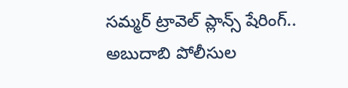సమ్మర్ ట్రావెల్ ప్లాన్స్ షేరింగ్.. అబుదాబి పోలీసుల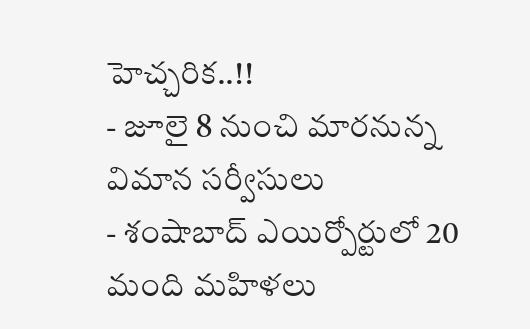హెచ్చరిక..!!
- జూలై 8 నుంచి మారనున్న విమాన సర్వీసులు
- శంషాబాద్ ఎయిర్పోర్టులో 20 మంది మహిళలు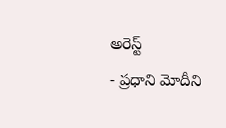అరెస్ట్
- ప్రధాని మోదీని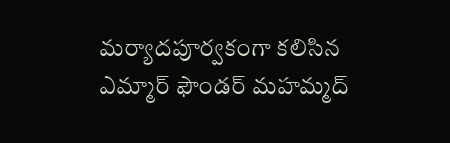మర్యాదపూర్వకంగా కలిసిన ఎమ్మార్ ఫౌండర్ మహమ్మద్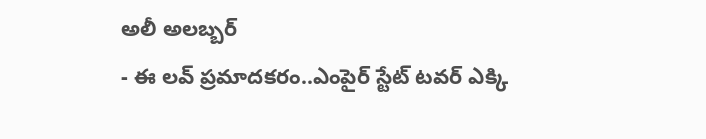అలీ అలబ్బర్
- ఈ లవ్ ప్రమాదకరం..ఎంపైర్ స్టేట్ టవర్ ఎక్కి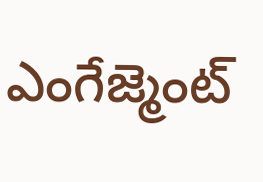ఎంగేజ్మెంట్